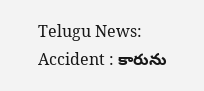Telugu News: Accident : కారును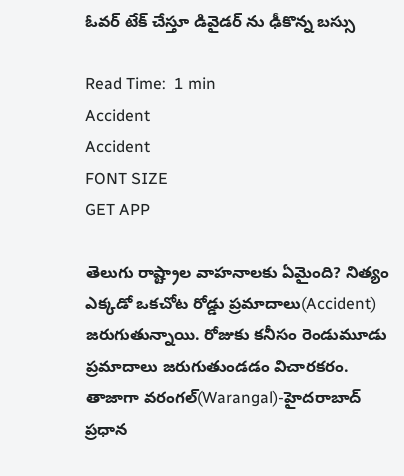ఓవర్ టేక్ చేస్తూ డివైడర్ ను ఢీకొన్న బస్సు

Read Time:  1 min
Accident
Accident
FONT SIZE
GET APP

తెలుగు రాష్ట్రాల వాహనాలకు ఏమైంది? నిత్యం ఎక్కడో ఒకచోట రోడ్డు ప్రమాదాలు(Accident) జరుగుతున్నాయి. రోజుకు కనీసం రెండుమూడు ప్రమాదాలు జరుగుతుండడం విచారకరం. తాజాగా వరంగల్(Warangal)-హైదరాబాద్ ప్రధాన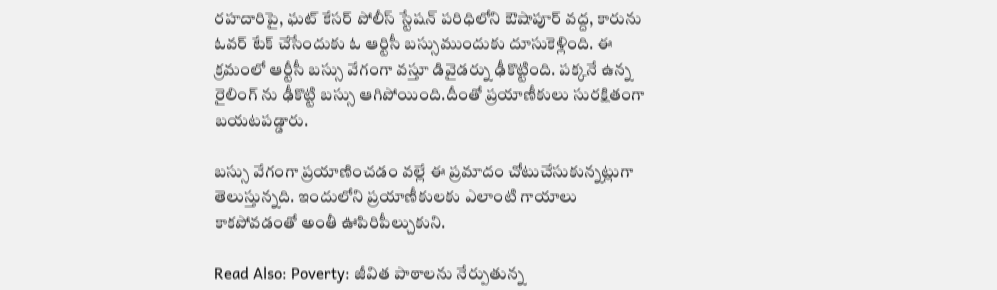రహదారిపై, ఘట్ కేసర్ పోలీస్ స్టేషన్ పరిధిలోని ఔషాపూర్ వద్ద, కారును ఓవర్ టేక్ చేసేందుకు ఓ ఆర్టిసీ బస్సుముందుకు దూసుకెళ్లింది. ఈ క్రమంలో ఆర్టీసీ బస్సు వేగంగా వస్తూ డివైడర్ను ఢీకొట్టింది. పక్కనే ఉన్న రైలింగ్ ను ఢీకొట్టి బస్సు ఆగిపోయింది.దీంతో ప్రయాణీకులు సురక్షితంగా బయటపడ్డారు.

బస్సు వేగంగా ప్రయాణించడం వల్లే ఈ ప్రమాదం చోటుచేసుకున్నట్లుగా తెలుస్తున్నది. ఇందులోని ప్రయాణీకులకు ఎలాంటి గాయాలు కాకపోవడంతో అంతీ ఊపిరిపీల్చుకుని.

Read Also: Poverty: జీవిత పాఠాలను నేర్పుతున్న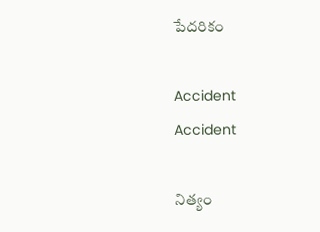పేదరికం

Accident
Accident

నిత్యం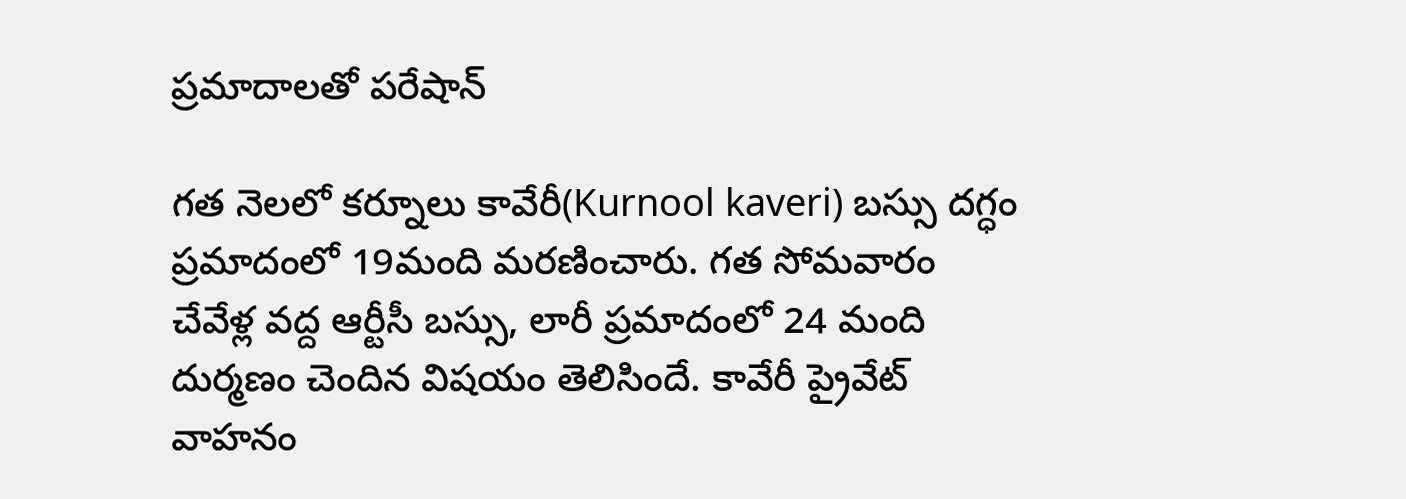ప్రమాదాలతో పరేషాన్

గత నెలలో కర్నూలు కావేరీ(Kurnool kaveri) బస్సు దగ్ధం ప్రమాదంలో 19మంది మరణించారు. గత సోమవారం చేవేళ్ల వద్ద ఆర్టీసీ బస్సు, లారీ ప్రమాదంలో 24 మంది దుర్మణం చెందిన విషయం తెలిసిందే. కావేరీ ప్రైవేట్ వాహనం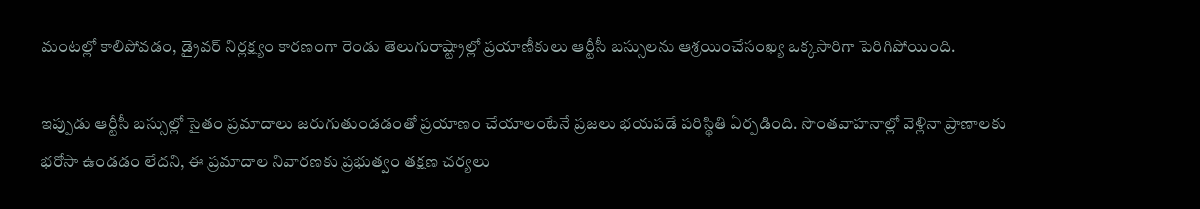మంటల్లో కాలిపోవడం, డ్రైవర్ నిర్లక్ష్యం కారణంగా రెండు తెలుగురాష్ట్రాల్లో ప్రయాణీకులు ఆర్టీసీ బస్సులను ఆశ్రయించేసంఖ్య ఒక్కసారిగా పెరిగిపోయింది.

ఇప్పుడు ఆర్టీసీ బస్సుల్లో సైతం ప్రమాదాలు జరుగుతుండడంతో ప్రయాణం చేయాలంటేనే ప్రజలు భయపడే పరిస్థితి ఏర్పడింది. సొంతవాహనాల్లో వెళ్లినా ప్రాణాలకు భరోసా ఉండడం లేదని, ఈ ప్రమాదాల నివారణకు ప్రభుత్వం తక్షణ చర్యలు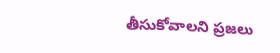తీసుకోవాలని ప్రజలు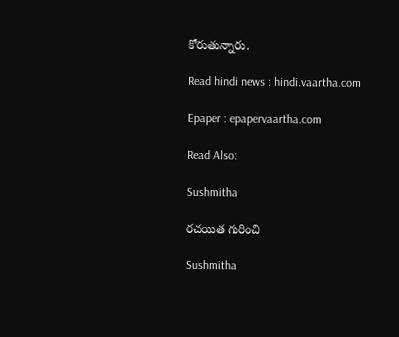కోరుతున్నారు.

Read hindi news : hindi.vaartha.com

Epaper : epapervaartha.com

Read Also:

Sushmitha

రచయిత గురించి

Sushmitha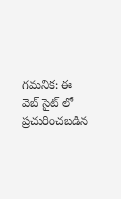గమనిక: ఈ వెబ్ సైట్ లో ప్రచురించబడిన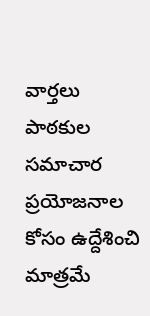వార్తలు పాఠకుల సమాచార ప్రయోజనాల కోసం ఉద్దేశించి మాత్రమే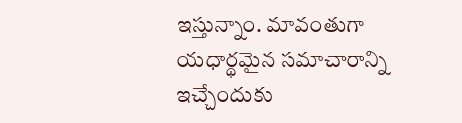ఇస్తున్నాం. మావంతుగా యధార్థమైన సమాచారాన్ని ఇచ్చేందుకు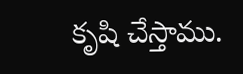కృషి చేస్తాము.